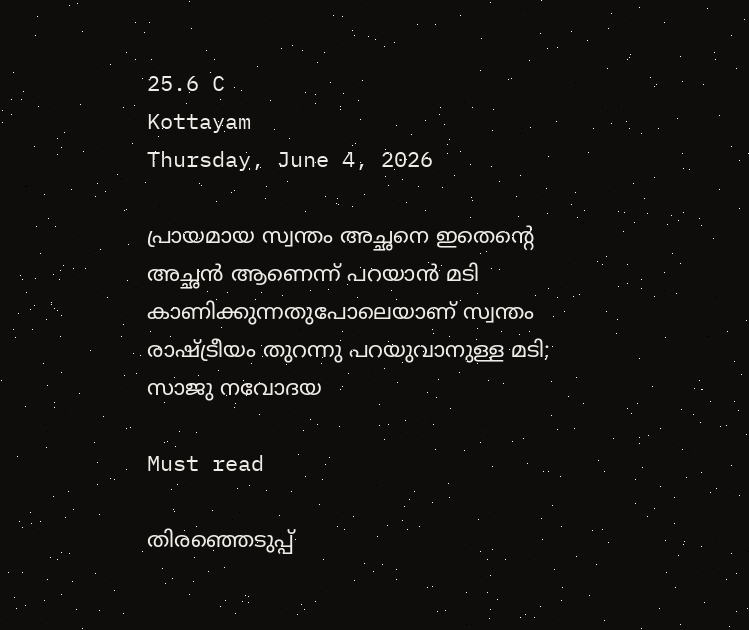25.6 C
Kottayam
Thursday, June 4, 2026

പ്രായമായ സ്വന്തം അച്ഛനെ ഇതെന്റെ അച്ഛന്‍ ആണെന്ന് പറയാന്‍ മടി കാണിക്കുന്നതുപോലെയാണ് സ്വന്തം രാഷ്ട്രീയം തുറന്നു പറയുവാനുള്ള മടി; സാജു നവോദയ

Must read

തിരഞ്ഞെടുപ്പ്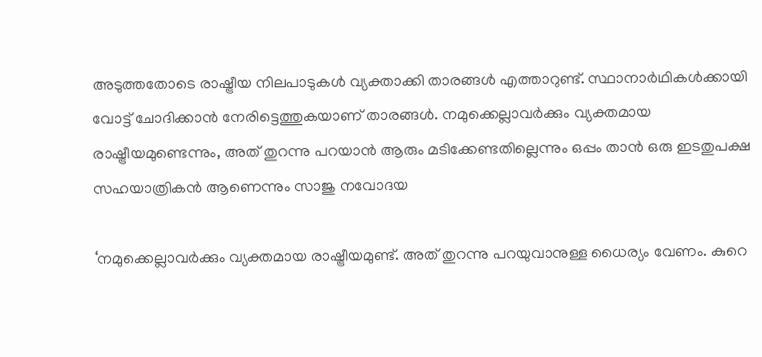അടുത്തതോടെ രാഷ്ട്രീയ നിലപാടുകൾ വ്യക്താക്കി താരങ്ങൾ എത്താറുണ്ട്. സ്ഥാനാർഥികൾക്കായി വോട്ട് ചോദിക്കാൻ നേരിട്ടെത്തുകയാണ് താരങ്ങൾ. നമുക്കെല്ലാവര്‍ക്കും വ്യക്തമായ രാഷ്ട്രീയമുണ്ടെന്നും, അത് തുറന്നു പറയാന്‍ ആരും മടിക്കേണ്ടതില്ലെന്നും ഒപ്പം താന്‍ ഒരു ഇടതുപക്ഷ സഹയാത്രികന്‍ ആണെന്നും സാജു നവോദയ

‘നമുക്കെല്ലാവര്‍ക്കും വ്യക്തമായ രാഷ്ട്രീയമുണ്ട്. അത് തുറന്നു പറയുവാനുള്ള ധൈര്യം വേണം. കുറെ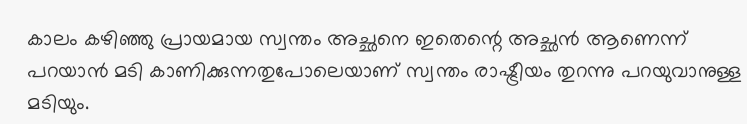കാലം കഴിഞ്ഞു പ്രായമായ സ്വന്തം അച്ഛനെ ഇതെന്റെ അച്ഛന്‍ ആണെന്ന് പറയാന്‍ മടി കാണിക്കുന്നതുപോലെയാണ് സ്വന്തം രാഷ്ട്രീയം തുറന്നു പറയുവാനുള്ള മടിയും.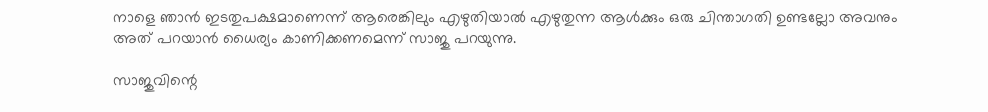നാളെ ഞാന്‍ ഇടതുപക്ഷമാണെന്ന് ആരെങ്കിലും എഴുതിയാല്‍ എഴുതുന്ന ആള്‍ക്കും ഒരു ചിന്താഗതി ഉണ്ടല്ലോ അവനും അത് പറയാന്‍ ധൈര്യം കാണിക്കണമെന്ന് സാജു പറയുന്നു.

സാജുവിന്റെ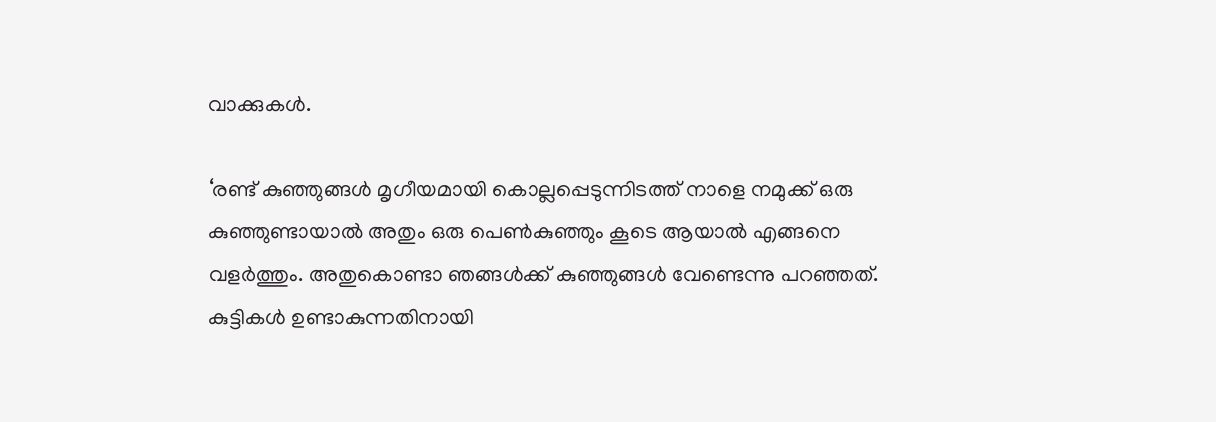വാക്കുകള്‍.

‘രണ്ട് കുഞ്ഞുങ്ങള്‍ മൃഗീയമായി കൊല്ലപ്പെടുന്നിടത്ത് നാളെ നമുക്ക് ഒരു കുഞ്ഞുണ്ടായാല്‍ അതും ഒരു പെണ്‍കുഞ്ഞും കൂടെ ആയാല്‍ എങ്ങനെ വളര്‍ത്തും. അതുകൊണ്ടാ ഞങ്ങള്‍ക്ക് കുഞ്ഞുങ്ങള്‍ വേണ്ടെന്നു പറഞ്ഞത്. കുട്ടികള്‍ ഉണ്ടാകുന്നതിനായി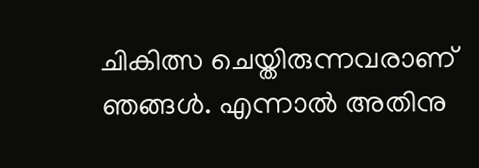ചികിത്സ ചെയ്തിരുന്നവരാണ് ഞങ്ങള്‍. എന്നാല്‍ അതിനു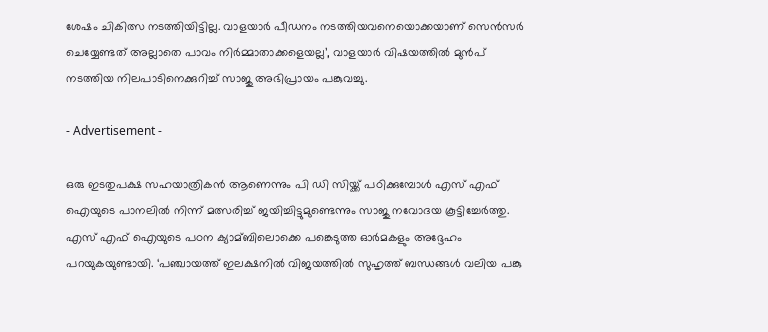ശേഷം ചികിത്സ നടത്തിയിട്ടില്ല. വാളയാര്‍ പീഡനം നടത്തിയവനെയൊക്കയാണ് സെന്‍സര്‍ ചെയ്യേണ്ടത് അല്ലാതെ പാവം നിര്‍മ്മാതാക്കളെയല്ല’, വാളയാര്‍ വിഷയത്തില്‍ മുൻപ് നടത്തിയ നിലപാടിനെക്കുറിച്ച്‌ സാജു അഭിപ്രായം പങ്കുവച്ചു.

- Advertisement -

ഒരു ഇടതുപക്ഷ സഹയാത്രികന്‍ ആണെന്നും പി ഡി സിയ്ക്ക് പഠിക്കുമ്പോൾ എസ് എഫ് ഐയുടെ പാനലില്‍ നിന്ന് മത്സരിച്ച്‌ ജയിച്ചിട്ടുമുണ്ടെന്നും സാജു നവോദയ കൂട്ടിച്ചേര്‍ത്തു. എസ് എഫ് ഐയുടെ പഠന ക്യാമ്ബിലൊക്കെ പങ്കെടുത്ത ഓര്‍മകളും അദ്ദേഹം പറയുകയുണ്ടായി. ‘പഞ്ചായത്ത് ഇലക്ഷനില്‍ വിജയത്തില്‍ സുഹൃത്ത് ബന്ധങ്ങള്‍ വലിയ പങ്കു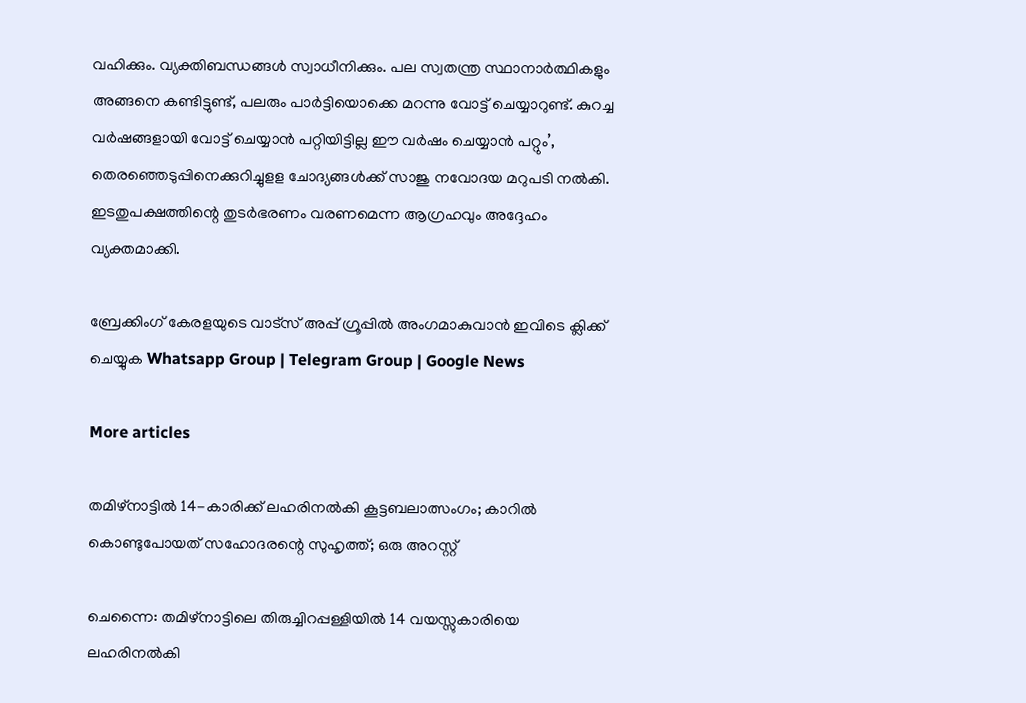വഹിക്കും. വ്യക്തിബന്ധങ്ങള്‍ സ്വാധീനിക്കും. പല സ്വതന്ത്ര സ്ഥാനാര്‍ത്ഥികളും അങ്ങനെ കണ്ടിട്ടുണ്ട്, പലരും പാര്‍ട്ടിയൊക്കെ മറന്നു വോട്ട് ചെയ്യാറുണ്ട്. കുറച്ച വര്‍ഷങ്ങളായി വോട്ട് ചെയ്യാന്‍ പറ്റിയിട്ടില്ല ഈ വര്‍ഷം ചെയ്യാന്‍ പറ്റും’, തെരഞ്ഞെടുപ്പിനെക്കുറിച്ചുളള ചോദ്യങ്ങള്‍ക്ക് സാജു നവോദയ മറുപടി നല്‍കി. ഇടതുപക്ഷത്തിന്റെ തുടര്‍ഭരണം വരണമെന്ന ആഗ്രഹവും അദ്ദേഹം വ്യക്തമാക്കി.

ബ്രേക്കിംഗ് കേരളയുടെ വാട്സ് അപ്പ് ഗ്രൂപ്പിൽ അംഗമാകുവാൻ ഇവിടെ ക്ലിക്ക് ചെയ്യുക Whatsapp Group | Telegram Group | Google News

More articles

തമിഴ്നാട്ടിൽ 14-കാരിക്ക് ലഹരിനൽകി കൂട്ടബലാത്സംഗം; കാറിൽ കൊണ്ടുപോയത് സഹോദരന്റെ സുഹൃത്ത്; ഒരു അറസ്റ്റ്

ചെന്നൈ: തമിഴ്നാട്ടിലെ തിരുച്ചിറപ്പള്ളിയിൽ 14 വയസ്സുകാരിയെ ലഹരിനൽകി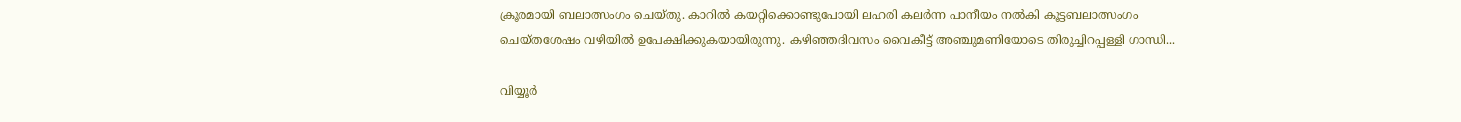ക്രൂരമായി ബലാത്സംഗം ചെയ്തു. കാറിൽ കയറ്റിക്കൊണ്ടുപോയി ലഹരി കലർന്ന പാനീയം നൽകി കൂട്ടബലാത്സംഗം ചെയ്തശേഷം വഴിയിൽ ഉപേക്ഷിക്കുകയായിരുന്നു. കഴിഞ്ഞദിവസം വൈകീട്ട് അഞ്ചുമണിയോടെ തിരുച്ചിറപ്പള്ളി ഗാന്ധി...

വിയ്യൂർ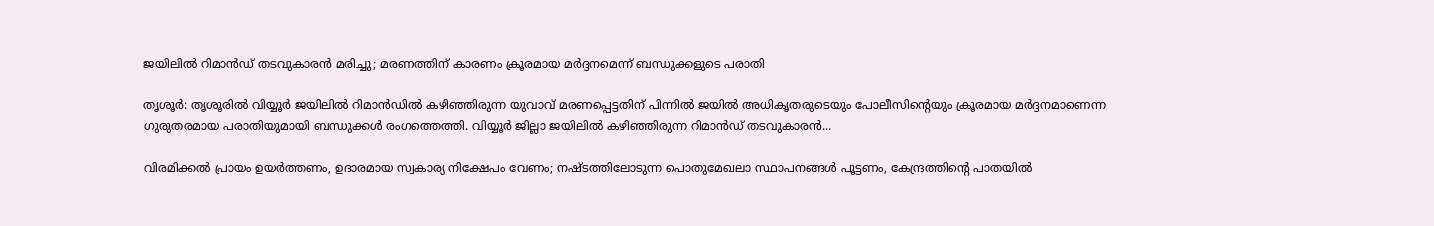ജയിലിൽ റിമാൻഡ് തടവുകാരൻ മരിച്ചു; മരണത്തിന് കാരണം ക്രൂരമായ മർദ്ദനമെന്ന് ബന്ധുക്കളുടെ പരാതി

തൃശൂർ: തൃശൂരിൽ വിയ്യൂർ ജയിലിൽ റിമാൻഡിൽ കഴിഞ്ഞിരുന്ന യുവാവ് മരണപ്പെട്ടതിന് പിന്നിൽ ജയിൽ അധികൃതരുടെയും പോലീസിന്റെയും ക്രൂരമായ മർദ്ദനമാണെന്ന ഗുരുതരമായ പരാതിയുമായി ബന്ധുക്കൾ രംഗത്തെത്തി. വിയ്യൂർ ജില്ലാ ജയിലിൽ കഴിഞ്ഞിരുന്ന റിമാൻഡ് തടവുകാരൻ...

വിരമിക്കൽ പ്രായം ഉയർത്തണം, ഉദാരമായ സ്വകാര്യ നിക്ഷേപം വേണം; നഷ്ടത്തിലോടുന്ന പൊതുമേഖലാ സ്ഥാപനങ്ങള്‍ പൂട്ടണം, കേന്ദ്രത്തിന്റെ പാതയില്‍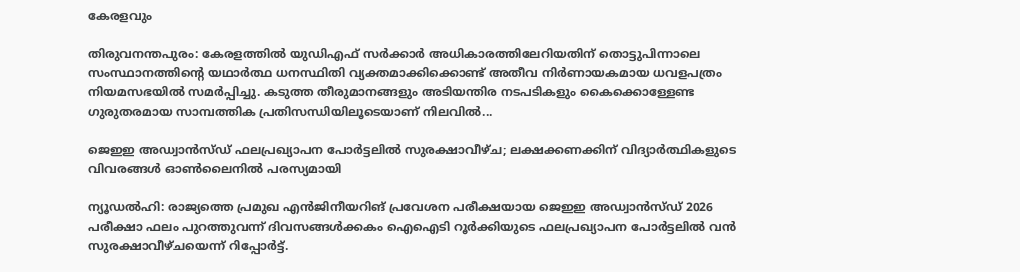കേരളവും

തിരുവനന്തപുരം: കേരളത്തിൽ യുഡിഎഫ് സർക്കാർ അധികാരത്തിലേറിയതിന് തൊട്ടുപിന്നാലെ സംസ്ഥാനത്തിന്റെ യഥാർത്ഥ ധനസ്ഥിതി വ്യക്തമാക്കിക്കൊണ്ട് അതീവ നിർണായകമായ ധവളപത്രം നിയമസഭയിൽ സമർപ്പിച്ചു. കടുത്ത തീരുമാനങ്ങളും അടിയന്തിര നടപടികളും കൈക്കൊള്ളേണ്ട ഗുരുതരമായ സാമ്പത്തിക പ്രതിസന്ധിയിലൂടെയാണ് നിലവിൽ...

ജെഇഇ അഡ്വാൻസ്ഡ് ഫലപ്രഖ്യാപന പോർട്ടലിൽ സുരക്ഷാവീഴ്ച; ലക്ഷക്കണക്കിന് വിദ്യാർത്ഥികളുടെ വിവരങ്ങൾ ഓൺലൈനിൽ പരസ്യമായി

ന്യൂഡൽഹി: രാജ്യത്തെ പ്രമുഖ എൻജിനീയറിങ് പ്രവേശന പരീക്ഷയായ ജെഇഇ അഡ്വാൻസ്ഡ് 2026 പരീക്ഷാ ഫലം പുറത്തുവന്ന് ദിവസങ്ങൾക്കകം ഐഐടി റൂർക്കിയുടെ ഫലപ്രഖ്യാപന പോർട്ടലിൽ വൻ സുരക്ഷാവീഴ്ചയെന്ന് റിപ്പോർട്ട്.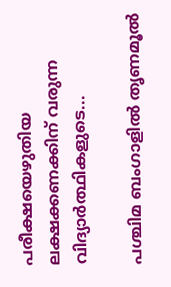പരീക്ഷയെഴുതിയ ലക്ഷക്കണക്കിന് വരുന്ന വിദ്യാർത്ഥികളുടെ...

പശ്ചിമ ബംഗാളിൽ തൃണമൂൽ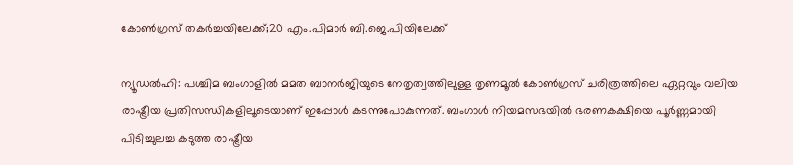കോൺഗ്രസ് തകർച്ചയിലേക്ക്;20 എം.പിമാര്‍ ബി.ജെ.പിയിലേക്ക്‌

ന്യൂഡൽഹി: പശ്ചിമ ബംഗാളിൽ മമത ബാനർജിയുടെ നേതൃത്വത്തിലുള്ള തൃണമൂൽ കോൺഗ്രസ് ചരിത്രത്തിലെ ഏറ്റവും വലിയ രാഷ്ട്രീയ പ്രതിസന്ധികളിലൂടെയാണ് ഇപ്പോൾ കടന്നുപോകുന്നത്. ബംഗാൾ നിയമസഭയിൽ ഭരണകക്ഷിയെ പൂർണ്ണമായി പിടിച്ചുലച്ച കടുത്ത രാഷ്ട്രീയ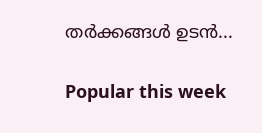തർക്കങ്ങൾ ഉടൻ...

Popular this week